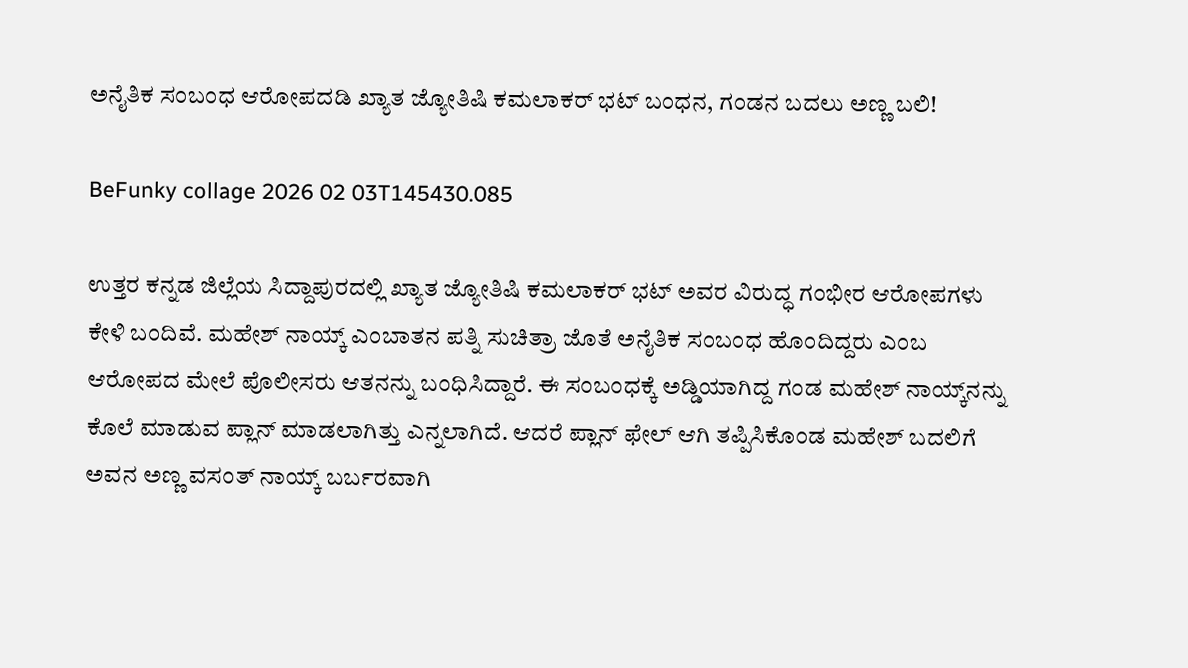ಅನೈತಿಕ ಸಂಬಂಧ ಆರೋಪದಡಿ ಖ್ಯಾತ ಜ್ಯೋತಿಷಿ ಕಮಲಾಕರ್ ಭಟ್ ಬಂಧನ, ಗಂಡನ ಬದಲು ಅಣ್ಣ ಬಲಿ!

BeFunky collage 2026 02 03T145430.085

ಉತ್ತರ ಕನ್ನಡ ಜಿಲ್ಲೆಯ ಸಿದ್ದಾಪುರದಲ್ಲಿ ಖ್ಯಾತ ಜ್ಯೋತಿಷಿ ಕಮಲಾಕರ್ ಭಟ್ ಅವರ ವಿರುದ್ಧ ಗಂಭೀರ ಆರೋಪಗಳು ಕೇಳಿ ಬಂದಿವೆ. ಮಹೇಶ್ ನಾಯ್ಕ್ ಎಂಬಾತನ ಪತ್ನಿ ಸುಚಿತ್ರಾ ಜೊತೆ ಅನೈತಿಕ ಸಂಬಂಧ ಹೊಂದಿದ್ದರು ಎಂಬ ಆರೋಪದ ಮೇಲೆ ಪೊಲೀಸರು ಆತನನ್ನು ಬಂಧಿಸಿದ್ದಾರೆ. ಈ ಸಂಬಂಧಕ್ಕೆ ಅಡ್ಡಿಯಾಗಿದ್ದ ಗಂಡ ಮಹೇಶ್ ನಾಯ್ಕ್‌ನನ್ನು ಕೊಲೆ ಮಾಡುವ ಪ್ಲಾನ್ ಮಾಡಲಾಗಿತ್ತು ಎನ್ನಲಾಗಿದೆ. ಆದರೆ ಪ್ಲಾನ್ ಫೇಲ್ ಆಗಿ ತಪ್ಪಿಸಿಕೊಂಡ ಮಹೇಶ್ ಬದಲಿಗೆ ಅವನ ಅಣ್ಣ ವಸಂತ್ ನಾಯ್ಕ್ ಬರ್ಬರವಾಗಿ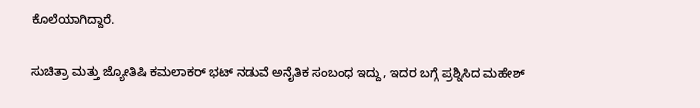ಕೊಲೆಯಾಗಿದ್ದಾರೆ.

ಸುಚಿತ್ರಾ ಮತ್ತು ಜ್ಯೋತಿಷಿ ಕಮಲಾಕರ್ ಭಟ್ ನಡುವೆ ಅನೈತಿಕ ಸಂಬಂಧ ಇದ್ದು, ಇದರ ಬಗ್ಗೆ ಪ್ರಶ್ನಿಸಿದ ಮಹೇಶ್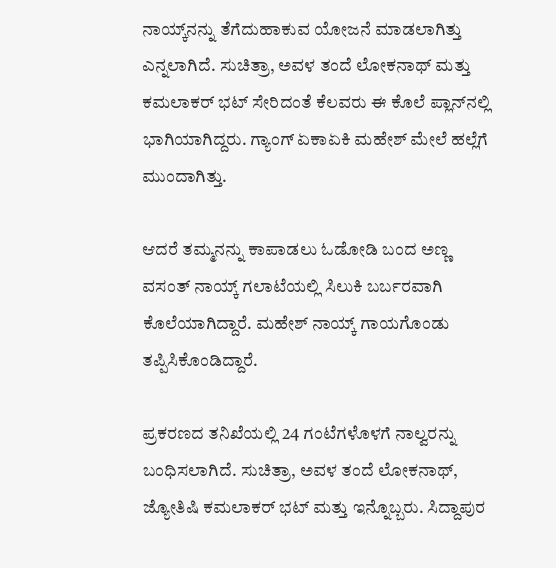ನಾಯ್ಕ್‌ನನ್ನು ತೆಗೆದುಹಾಕುವ ಯೋಜನೆ ಮಾಡಲಾಗಿತ್ತು ಎನ್ನಲಾಗಿದೆ. ಸುಚಿತ್ರಾ, ಅವಳ ತಂದೆ ಲೋಕನಾಥ್ ಮತ್ತು ಕಮಲಾಕರ್ ಭಟ್ ಸೇರಿದಂತೆ ಕೆಲವರು ಈ ಕೊಲೆ ಪ್ಲಾನ್‌ನಲ್ಲಿ ಭಾಗಿಯಾಗಿದ್ದರು. ಗ್ಯಾಂಗ್ ಏಕಾಏಕಿ ಮಹೇಶ್ ಮೇಲೆ ಹಲ್ಲೆಗೆ ಮುಂದಾಗಿತ್ತು.

ಆದರೆ ತಮ್ಮನನ್ನು ಕಾಪಾಡಲು ಓಡೋಡಿ ಬಂದ ಅಣ್ಣ ವಸಂತ್ ನಾಯ್ಕ್ ಗಲಾಟೆಯಲ್ಲಿ ಸಿಲುಕಿ ಬರ್ಬರವಾಗಿ ಕೊಲೆಯಾಗಿದ್ದಾರೆ. ಮಹೇಶ್ ನಾಯ್ಕ್ ಗಾಯಗೊಂಡು ತಪ್ಪಿಸಿಕೊಂಡಿದ್ದಾರೆ.

ಪ್ರಕರಣದ ತನಿಖೆಯಲ್ಲಿ 24 ಗಂಟೆಗಳೊಳಗೆ ನಾಲ್ವರನ್ನು ಬಂಧಿಸಲಾಗಿದೆ. ಸುಚಿತ್ರಾ, ಅವಳ ತಂದೆ ಲೋಕನಾಥ್, ಜ್ಯೋತಿಷಿ ಕಮಲಾಕರ್ ಭಟ್ ಮತ್ತು ಇನ್ನೊಬ್ಬರು. ಸಿದ್ದಾಪುರ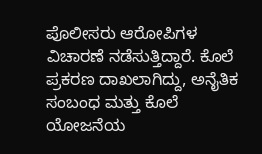ಪೊಲೀಸರು ಆರೋಪಿಗಳ ವಿಚಾರಣೆ ನಡೆಸುತ್ತಿದ್ದಾರೆ. ಕೊಲೆ ಪ್ರಕರಣ ದಾಖಲಾಗಿದ್ದು, ಅನೈತಿಕ ಸಂಬಂಧ ಮತ್ತು ಕೊಲೆ ಯೋಜನೆಯ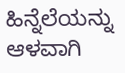ಹಿನ್ನೆಲೆಯನ್ನು ಆಳವಾಗಿ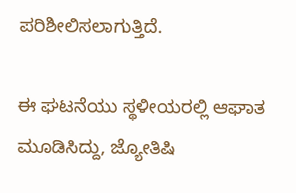ಪರಿಶೀಲಿಸಲಾಗುತ್ತಿದೆ.

ಈ ಘಟನೆಯು ಸ್ಥಳೀಯರಲ್ಲಿ ಆಘಾತ ಮೂಡಿಸಿದ್ದು, ಜ್ಯೋತಿಷಿ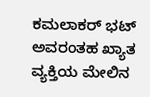ಕಮಲಾಕರ್ ಭಟ್ ಅವರಂತಹ ಖ್ಯಾತ ವ್ಯಕ್ತಿಯ ಮೇಲಿನ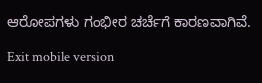ಆರೋಪಗಳು ಗಂಭೀರ ಚರ್ಚೆಗೆ ಕಾರಣವಾಗಿವೆ.

Exit mobile version